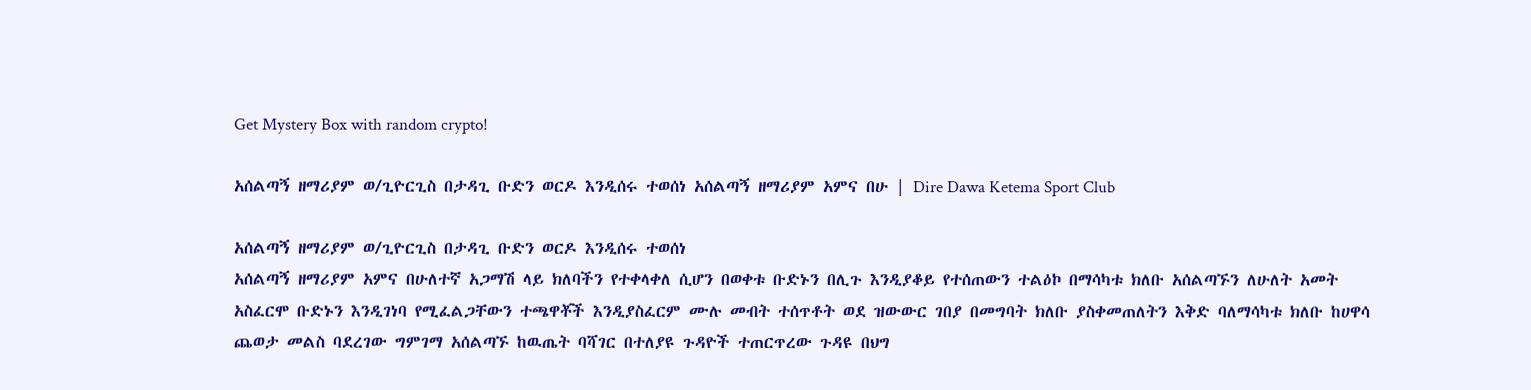Get Mystery Box with random crypto!

አሰልጣኝ ዘማሪያም ወ/ጊዮርጊስ በታዳጊ ቡድን ወርዶ እንዲሰሩ ተወሰነ አሰልጣኝ ዘማሪያም አምና በሁ | Dire Dawa Ketema Sport Club

አሰልጣኝ ዘማሪያም ወ/ጊዮርጊስ በታዳጊ ቡድን ወርዶ እንዲሰሩ ተወሰነ
አሰልጣኝ ዘማሪያም አምና በሁለተኛ አጋማሽ ላይ ክለባችን የተቀላቀለ ሲሆን በወቀቱ ቡድኑን በሊጉ እንዲያቆይ የተሰጠውን ተልዕኮ በማሳካቱ ክለቡ አሰልጣኙን ለሁለት አመት አስፈርሞ ቡድኑን እንዲገነባ የሚፈልጋቸውን ተጫዋቾች እንዲያስፈርም ሙሉ መብት ተሰጥቶት ወደ ዝውውር ገበያ በመግባት ክለቡ ያስቀመጠለትን እቅድ ባለማሳካቱ ክለቡ ከሀዋሳ ጨወታ መልስ ባደረገው ግምገማ አሰልጣኙ ከዉጤት ባሻገር በተለያዩ ጉዳዮች ተጠርጥረው ጉዳዩ በህግ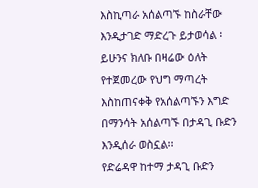እስኪጣራ አሰልጣኙ ከስራቸው እንዲታገድ ማድረጉ ይታወሳል ፡ ይሁንና ክለቡ በዛሬው ዕለት የተጀመረው የህግ ማጣረት እስከጠናቀቅ የአሰልጣኙን እግድ በማንሳት አሰልጣኙ በታዳጊ ቡድን እንዲሰራ ወስኗል፡፡
የድሬዳዋ ከተማ ታዳጊ ቡድን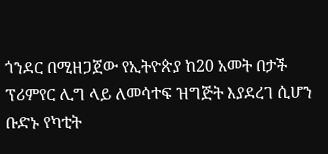ጎንደር በሚዘጋጀው የኢትዮጵያ ከ20 አመት በታች ፕሪምየር ሊግ ላይ ለመሳተፍ ዝግጅት እያደረገ ሲሆን ቡድኑ የካቲት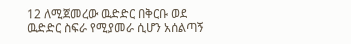12 ለሚጀመረው ዉድድር በቅርቡ ወደ ዉድድር ስፍራ የሚያመራ ሲሆን አሰልጣኝ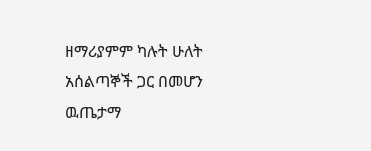ዘማሪያምም ካሉት ሁለት አሰልጣኞች ጋር በመሆን ዉጤታማ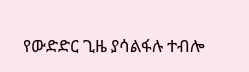የውድድር ጊዜ ያሳልፋሉ ተብሎ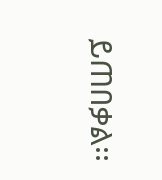ይጠበቃል፡፡